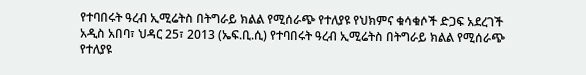የተባበሩት ዓረብ ኢሚሬትስ በትግራይ ክልል የሚሰራጭ የተለያዩ የህክምና ቁሳቁሶች ድጋፍ አደረገች
አዲስ አበባ፣ ህዳር 25፣ 2013 (ኤፍ.ቢ.ሲ) የተባበሩት ዓረብ ኢሚሬትስ በትግራይ ክልል የሚሰራጭ የተለያዩ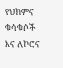የህክምና ቁሳቁሶች እና ለኮሮና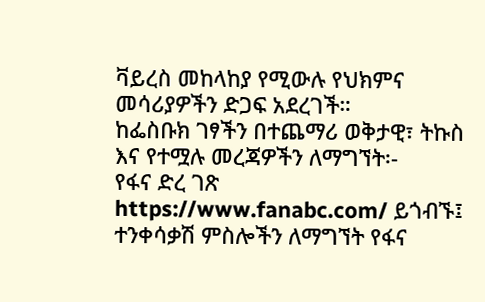ቫይረስ መከላከያ የሚውሉ የህክምና መሳሪያዎችን ድጋፍ አደረገች።
ከፌስቡክ ገፃችን በተጨማሪ ወቅታዊ፣ ትኩስ እና የተሟሉ መረጃዎችን ለማግኘት፡-
የፋና ድረ ገጽ https://www.fanabc.com/ ይጎብኙ፤
ተንቀሳቃሽ ምስሎችን ለማግኘት የፋና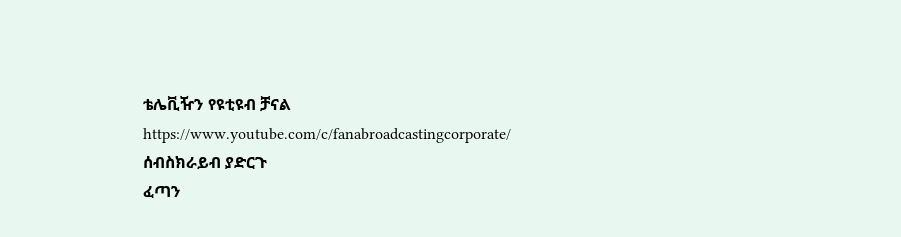ቴሌቪዥን የዩቲዩብ ቻናል https://www.youtube.com/c/fanabroadcastingcorporate/ ሰብስክራይብ ያድርጉ
ፈጣን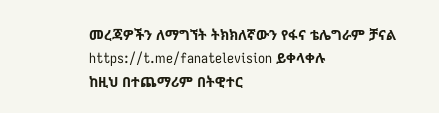መረጃዎችን ለማግኘት ትክክለኛውን የፋና ቴሌግራም ቻናል https://t.me/fanatelevision ይቀላቀሉ
ከዚህ በተጨማሪም በትዊተር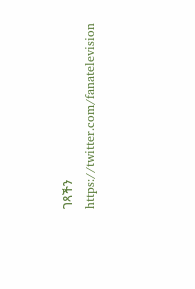ገጻችን https://twitter.com/fanatelevision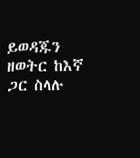ይወዳጁን
ዘወትር ከእኛ ጋር ስላሉ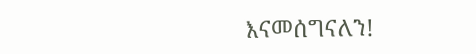እናመሰግናለን!